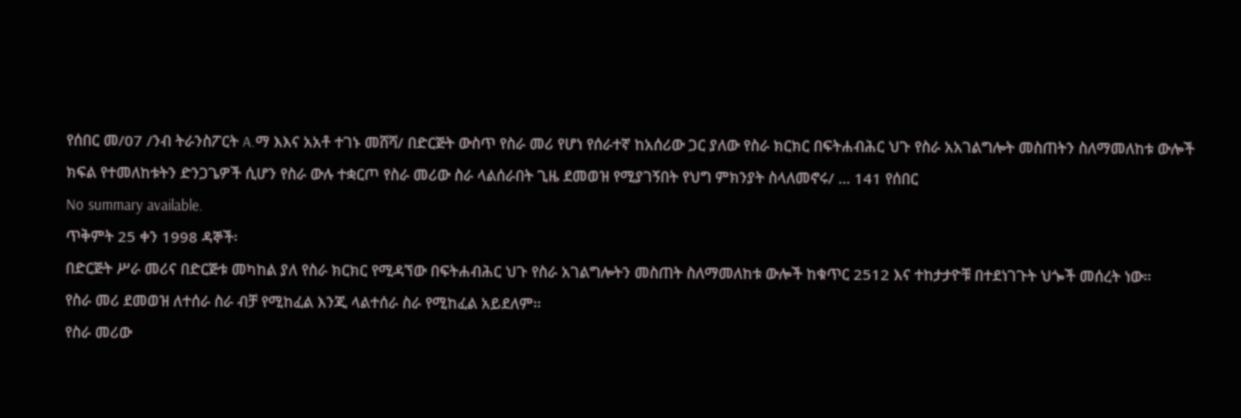የሰበር መ/07 /ንብ ትራንስፖርት A.ማ እእና አአቶ ተገኑ መሸሻ/ በድርጅት ውስጥ የስራ መሪ የሆነ የሰራተኛ ከአሰሪው ጋር ያለው የስራ ክርክር በፍትሐብሕር ህጉ የስራ አአገልግሎት መስጠትን ስለማመለከቱ ውሎች ክፍል የተመለከቱትን ድንጋጌዎች ሲሆን የስራ ውሉ ተቋርጦ የስራ መሪው ስራ ላልሰራበት ጊዜ ደመወዝ የሚያገኝበት የህግ ምክንያት ስላለመኖሩ/ ... 141 የሰበር
No summary available.
ጥቅምት 25 ቀን 1998 ዳኞች፡
በድርጅት ሥራ መሪና በድርጅቱ መካከል ያለ የስራ ክርክር የሚዳኘው በፍትሐብሕር ህጉ የስራ አገልግሎትን መስጠት ስለማመለከቱ ውሎች ከቁጥር 2512 እና ተከታታዮቹ በተደነገጉት ህጐች መሰረት ነው።
የስራ መሪ ደመወዝ ለተሰራ ስራ ብቻ የሚከፈል እንጂ ላልተሰራ ስራ የሚከፈል አይደለም።
የስራ መሪው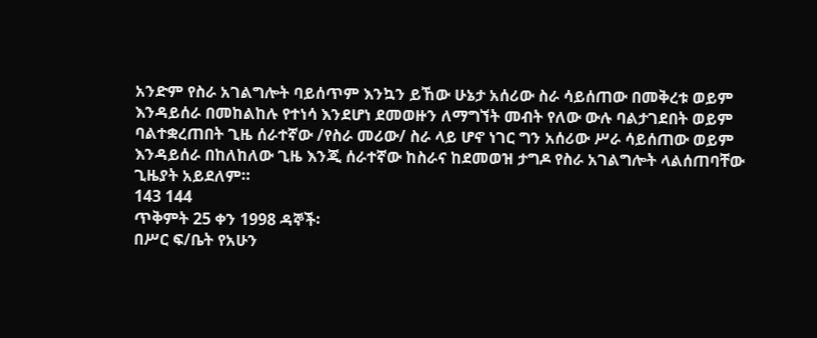አንድም የስራ አገልግሎት ባይሰጥም እንኳን ይኸው ሁኔታ አሰሪው ስራ ሳይሰጠው በመቅረቱ ወይም እንዳይሰራ በመከልከሉ የተነሳ እንደሆነ ደመወዙን ለማግኘት መብት የለው ውሉ ባልታገደበት ወይም ባልተቋረጠበት ጊዜ ሰራተኛው /የስራ መሪው/ ስራ ላይ ሆኖ ነገር ግን አሰሪው ሥራ ሳይሰጠው ወይም እንዳይሰራ በከለከለው ጊዜ እንጂ ሰራተኛው ከስራና ከደመወዝ ታግዶ የስራ አገልግሎት ላልሰጠባቸው ጊዜያት አይደለም።
143 144
ጥቅምት 25 ቀን 1998 ዳኞች፡
በሥር ፍ/ቤት የአሁን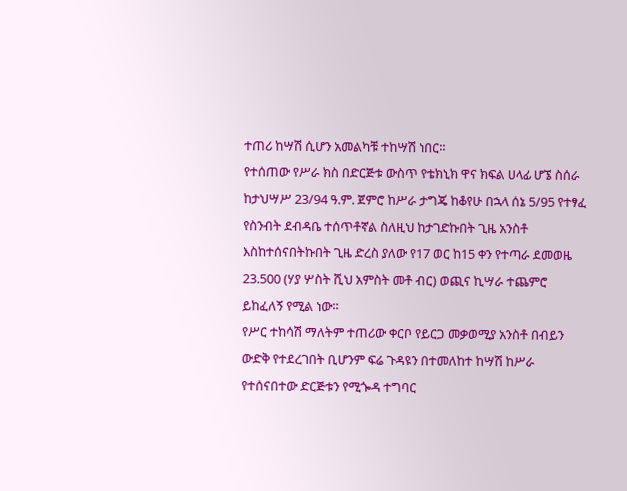ተጠሪ ከሣሽ ሲሆን አመልካቹ ተከሣሽ ነበር።
የተሰጠው የሥራ ክስ በድርጅቱ ውስጥ የቴክኒክ ዋና ክፍል ሀላፊ ሆኜ ስሰራ ከታህሣሥ 23/94 ዓ.ም. ጀምሮ ከሥራ ታግጄ ከቆየሁ በኋላ ሰኔ 5/95 የተፃፈ የስንብት ደብዳቤ ተሰጥቶኛል ስለዚህ ከታገድኩበት ጊዜ አንስቶ እስከተሰናበትኩበት ጊዜ ድረስ ያለው የ17 ወር ከ15 ቀን የተጣራ ደመወዜ 23.500 (ሃያ ሦስት ሺህ አምስት መቶ ብር) ወጪና ኪሣራ ተጨምሮ ይከፈለኝ የሚል ነው።
የሥር ተከሳሽ ማለትም ተጠሪው ቀርቦ የይርጋ መቃወሚያ አንስቶ በብይን ውድቅ የተደረገበት ቢሆንም ፍሬ ጉዳዩን በተመለከተ ከሣሽ ከሥራ የተሰናበተው ድርጅቱን የሚጐዳ ተግባር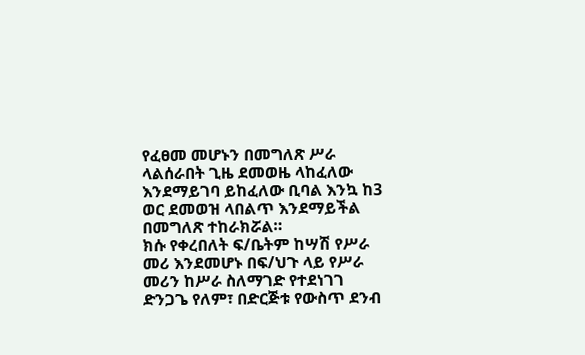የፈፀመ መሆኑን በመግለጽ ሥራ ላልሰራበት ጊዜ ደመወዜ ላከፈለው እንደማይገባ ይከፈለው ቢባል እንኳ ከ3 ወር ደመወዝ ላበልጥ እንደማይችል በመግለጽ ተከራክሯል።
ክሱ የቀረበለት ፍ/ቤትም ከሣሽ የሥራ መሪ እንደመሆኑ በፍ/ህጉ ላይ የሥራ መሪን ከሥራ ስለማገድ የተደነገገ ድንጋጌ የለም፣ በድርጅቱ የውስጥ ደንብ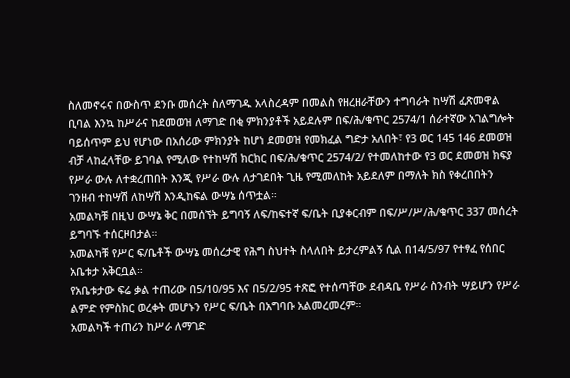ስለመኖሩና በውስጥ ደንቡ መሰረት ስለማገዱ አላስረዳም በመልስ የዘረዘራቸውን ተግባራት ከሣሽ ፈጽመዋል ቢባል እንኳ ከሥራና ከደመወዝ ለማገድ በቂ ምክንያቶች አይደሉም በፍ/ሕ/ቁጥር 2574/1 ሰራተኛው አገልግሎት ባይሰጥም ይህ የሆነው በአሰሪው ምክንያት ከሆነ ደመወዝ የመክፈል ግድታ አለበት፣ የ3 ወር 145 146 ደመወዝ ብቻ ላከፈላቸው ይገባል የሚለው የተከሣሽ ክርክር በፍ/ሕ/ቁጥር 2574/2/ የተመለከተው የ3 ወር ደመወዝ ክፍያ የሥራ ውሉ ለተቋረጠበት እንጂ የሥራ ውሉ ለታገደበት ጊዜ የሚመለከት አይደለም በማለት ክስ የቀረበበትን ገንዘብ ተከሣሽ ለከሣሽ እንዲከፍል ውሣኔ ሰጥቷል።
አመልካቹ በዚህ ውሣኔ ቅር በመሰኘት ይግባኝ ለፍ/ከፍተኛ ፍ/ቤት ቢያቀርብም በፍ/ሥ/ሥ/ሕ/ቁጥር 337 መሰረት ይግባኙ ተሰርዞበታል።
አመልካቹ የሥር ፍ/ቤቶች ውሣኔ መሰረታዊ የሕግ ስህተት ስላለበት ይታረምልኝ ሲል በ14/5/97 የተፃፈ የሰበር አቤቱታ አቅርቧል።
የአቤቱታው ፍሬ ቃል ተጠሪው በ5/10/95 እና በ5/2/95 ተጽፎ የተሰጣቸው ደብዳቤ የሥራ ስንብት ሣይሆን የሥራ ልምድ የምስክር ወረቀት መሆኑን የሥር ፍ/ቤት በአግባቡ አልመረመረም።
አመልካች ተጠሪን ከሥራ ለማገድ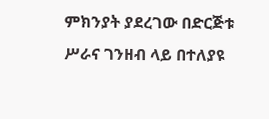ምክንያት ያደረገው በድርጅቱ ሥራና ገንዘብ ላይ በተለያዩ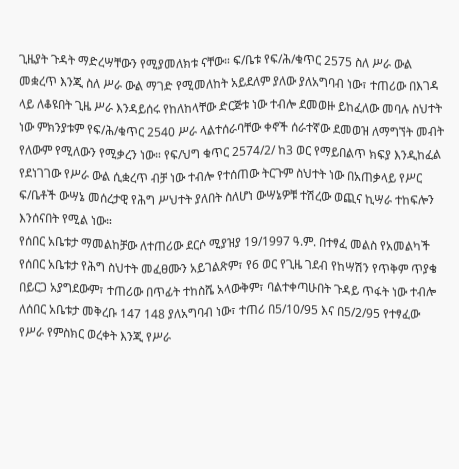ጊዜያት ጉዳት ማድረሣቸውን የሚያመለክቱ ናቸው። ፍ/ቤቱ የፍ/ሕ/ቁጥር 2575 ስለ ሥራ ውል መቋረጥ እንጂ ስለ ሥራ ውል ማገድ የሚመለከት አይደለም ያለው ያለአግባብ ነው፣ ተጠሪው በእገዳ ላይ ለቆዩበት ጊዜ ሥራ እንዳይሰሩ የከለከላቸው ድርጅቱ ነው ተብሎ ደመወዙ ይከፈለው መባሉ ስህተት ነው ምክንያቱም የፍ/ሕ/ቁጥር 2540 ሥራ ላልተሰራባቸው ቀኖች ሰራተኛው ደመወዝ ለማግኘት መብት የለውም የሚለውን የሚቃረን ነው። የፍ/ህግ ቁጥር 2574/2/ ከ3 ወር የማይበልጥ ክፍያ እንዲከፈል የደነገገው የሥራ ውል ሲቋረጥ ብቻ ነው ተብሎ የተሰጠው ትርጉም ስህተት ነው በአጠቃላይ የሥር ፍ/ቤቶች ውሣኔ መሰረታዊ የሕግ ሥህተት ያለበት ስለሆነ ውሣኔዎቹ ተሽረው ወጪና ኪሣራ ተከፍሎን እንሰናበት የሚል ነው።
የሰበር አቤቱታ ማመልከቻው ለተጠሪው ደርሶ ሚያዝያ 19/1997 ዓ.ም. በተፃፈ መልስ የአመልካች የሰበር አቤቱታ የሕግ ስህተት መፈፀሙን አይገልጽም፣ የ6 ወር የጊዜ ገደብ የከሣሽን የጥቅም ጥያቄ በይርጋ አያግደውም፣ ተጠሪው በጥፊት ተከስሼ አላውቅም፣ ባልተቀጣሁበት ጉዳይ ጥፋት ነው ተብሎ ለሰበር አቤቱታ መቅረቡ 147 148 ያለአግባብ ነው፣ ተጠሪ በ5/10/95 እና በ5/2/95 የተፃፈው የሥራ የምስክር ወረቀት እንጂ የሥራ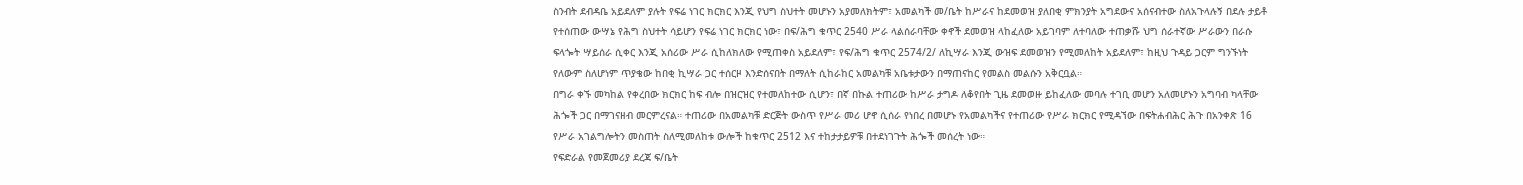ስንብት ደብዳቤ አይደለም ያሉት የፍሬ ነገር ክርክር እንጂ የህግ ስህተት መሆኑን አያመለክትም፣ አመልካች መ/ቤት ከሥራና ከደመወዝ ያለበቂ ምክንያት አግደውና አሰናብተው ስለአጉላሉኝ በደሉ ታይቶ የተሰጠው ውሣኔ የሕግ ስህተት ሳይሆን የፍሬ ነገር ክርክር ነው፣ በፍ/ሕግ ቁጥር 2540 ሥራ ላልሰራባቸው ቀኖች ደመወዝ ላከፈለው አይገባም ለተባለው ተጠቃሹ ህግ ሰራተኛው ሥራውን በራሱ ፍላጐት ሣይሰራ ሲቀር እንጂ አሰሪው ሥራ ሲከለክለው የሚጠቀስ አይደለም፣ የፍ/ሕግ ቁጥር 2574/2/ ለኪሣራ እንጂ ውዝፍ ደመወዝን የሚመለከት አይደለም፣ ከዚህ ጉዳይ ጋርም ግንኙነት የለውም ስለሆነም ጥያቄው ከበቂ ኪሣራ ጋር ተሰርዞ እንድሰናበት በማለት ሲከራከር አመልካቹ አቤቱታውን በማጠናከር የመልስ መልሱን አቅርቧል።
በግራ ቀኙ መካከል የቀረበው ክርክር ከፍ ብሎ በዝርዝር የተመለከተው ሲሆን፣ በኛ በኩል ተጠሪው ከሥራ ታግዶ ለቆየበት ጊዜ ደመወዙ ይከፈለው መባሉ ተገቢ መሆን አለመሆኑን አግባብ ካላቸው ሕጐች ጋር በማገናዘብ መርምረናል። ተጠሪው በአመልካቹ ድርጅት ውስጥ የሥራ መሪ ሆኖ ሲሰራ የነበረ በመሆኑ የአመልካችና የተጠሪው የሥራ ክርክር የሚዳኘው በፍትሐብሕር ሕጉ በአንቀጽ 16 የሥራ አገልግሎትን መስጠት ስለሚመለከቱ ውሎች ከቁጥር 2512 እና ተከታታይዎቹ በተደነገጉት ሕጐች መሰረት ነው።
የፍድራል የመጀመሪያ ደረጃ ፍ/ቤት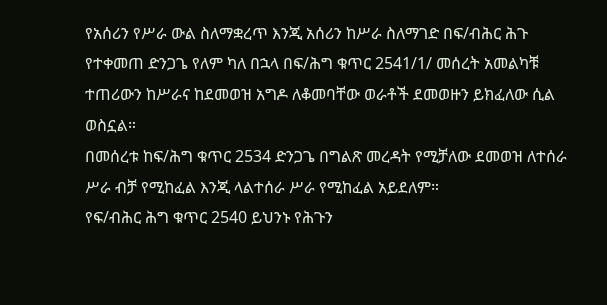የአሰሪን የሥራ ውል ስለማቋረጥ እንጂ አሰሪን ከሥራ ስለማገድ በፍ/ብሕር ሕጉ የተቀመጠ ድንጋጌ የለም ካለ በኋላ በፍ/ሕግ ቁጥር 2541/1/ መሰረት አመልካቹ ተጠሪውን ከሥራና ከደመወዝ አግዶ ለቆመባቸው ወራቶች ደመወዙን ይክፈለው ሲል ወስኗል።
በመሰረቱ ከፍ/ሕግ ቁጥር 2534 ድንጋጌ በግልጽ መረዳት የሚቻለው ደመወዝ ለተሰራ ሥራ ብቻ የሚከፈል እንጂ ላልተሰራ ሥራ የሚከፈል አይደለም።
የፍ/ብሕር ሕግ ቁጥር 2540 ይህንኑ የሕጉን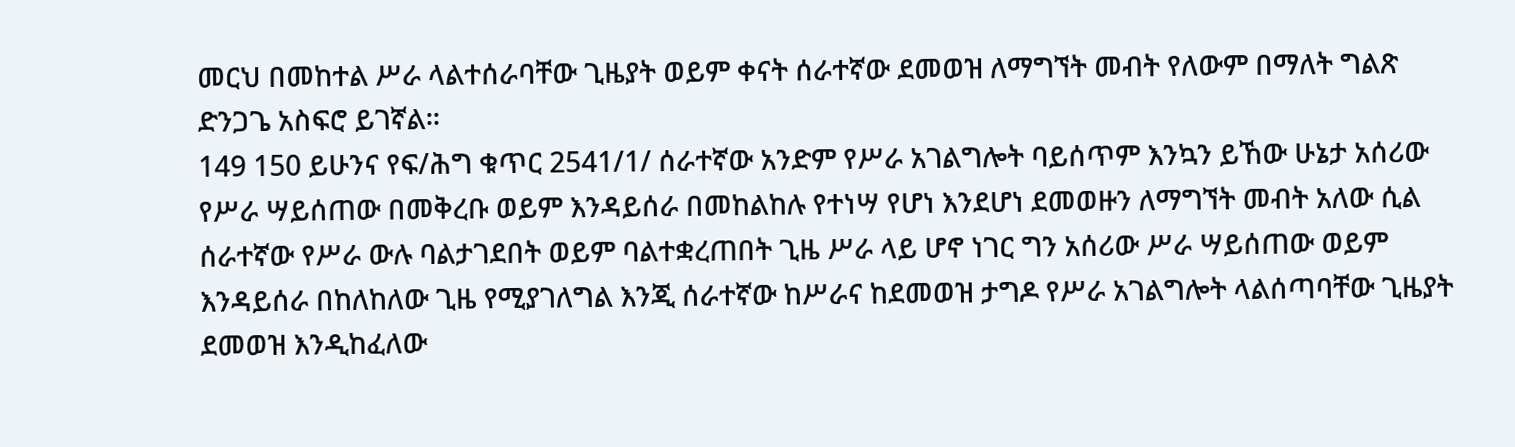መርህ በመከተል ሥራ ላልተሰራባቸው ጊዜያት ወይም ቀናት ሰራተኛው ደመወዝ ለማግኘት መብት የለውም በማለት ግልጽ ድንጋጌ አስፍሮ ይገኛል።
149 150 ይሁንና የፍ/ሕግ ቁጥር 2541/1/ ሰራተኛው አንድም የሥራ አገልግሎት ባይሰጥም እንኳን ይኸው ሁኔታ አሰሪው የሥራ ሣይሰጠው በመቅረቡ ወይም እንዳይሰራ በመከልከሉ የተነሣ የሆነ እንደሆነ ደመወዙን ለማግኘት መብት አለው ሲል ሰራተኛው የሥራ ውሉ ባልታገደበት ወይም ባልተቋረጠበት ጊዜ ሥራ ላይ ሆኖ ነገር ግን አሰሪው ሥራ ሣይሰጠው ወይም እንዳይሰራ በከለከለው ጊዜ የሚያገለግል እንጂ ሰራተኛው ከሥራና ከደመወዝ ታግዶ የሥራ አገልግሎት ላልሰጣባቸው ጊዜያት ደመወዝ እንዲከፈለው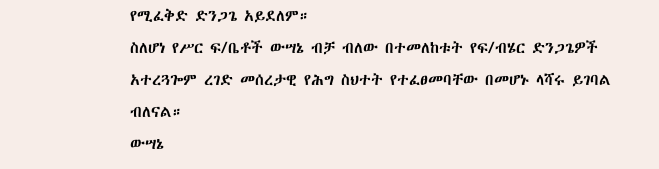የሚፈቅድ ድንጋጌ አይደለም።
ስለሆነ የሥር ፍ/ቤቶች ውሣኔ ብቻ ብለው በተመለከቱት የፍ/ብሄር ድንጋጌዎች አተረጓጐም ረገድ መሰረታዊ የሕግ ስህተት የተፈፀመባቸው በመሆኑ ላሻሩ ይገባል ብለናል።
ውሣኔ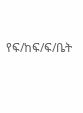የፍ/ከፍ/ፍ/ቤት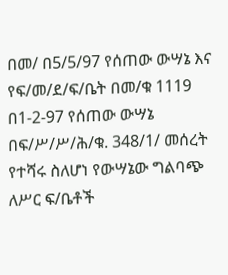በመ/ በ5/5/97 የሰጠው ውሣኔ እና የፍ/መ/ደ/ፍ/ቤት በመ/ቁ 1119 በ1-2-97 የሰጠው ውሣኔ በፍ/ሥ/ሥ/ሕ/ቁ. 348/1/ መሰረት የተሻሩ ስለሆነ የውሣኔው ግልባጭ ለሥር ፍ/ቤቶች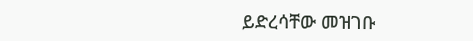ይድረሳቸው መዝገቡ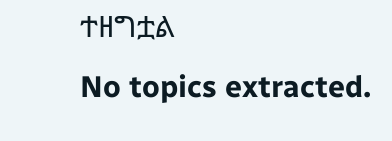ተዘግቷል
No topics extracted.